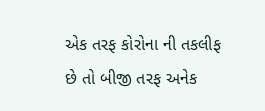એક તરફ કોરોના ની તકલીફ છે તો બીજી તરફ અનેક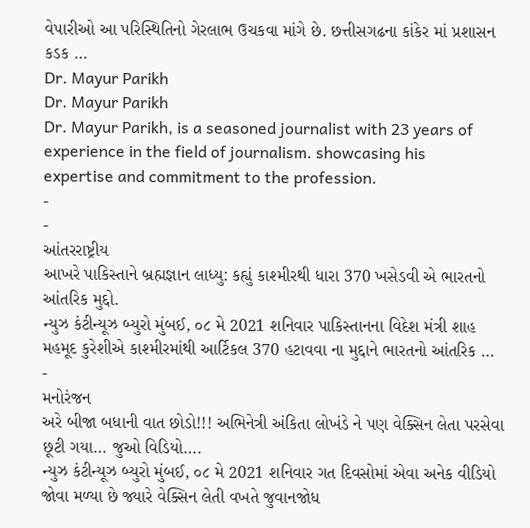વેપારીઓ આ પરિસ્થિતિનો ગેરલાભ ઉચકવા માંગે છે. છત્તીસગઢના કાંકેર માં પ્રશાસન કડક …
Dr. Mayur Parikh
Dr. Mayur Parikh
Dr. Mayur Parikh, is a seasoned journalist with 23 years of experience in the field of journalism. showcasing his expertise and commitment to the profession.
-
-
આંતરરાષ્ટ્રીય
આખરે પાકિસ્તાને બ્રહ્મજ્ઞાન લાધ્યુ: કહ્યું કાશ્મીરથી ધારા 370 ખસેડવી એ ભારતનો આંતરિક મુદ્દો.
ન્યુઝ કંટીન્યૂઝ બ્યુરો મુંબઈ, ૦૮ મે 2021 શનિવાર પાકિસ્તાનના વિદેશ મંત્રી શાહ મહમૂદ કુરેશીએ કાશ્મીરમાંથી આર્ટિકલ 370 હટાવવા ના મુદ્દાને ભારતનો આંતરિક …
-
મનોરંજન
અરે બીજા બધાની વાત છોડો!!! અભિનેત્રી અંકિતા લોખંડે ને પણ વેક્સિન લેતા પરસેવા છૂટી ગયા… જુઓ વિડિયો….
ન્યુઝ કંટીન્યૂઝ બ્યુરો મુંબઈ, ૦૮ મે 2021 શનિવાર ગત દિવસોમાં એવા અનેક વીડિયો જોવા મળ્યા છે જ્યારે વેક્સિન લેતી વખતે જુવાનજોધ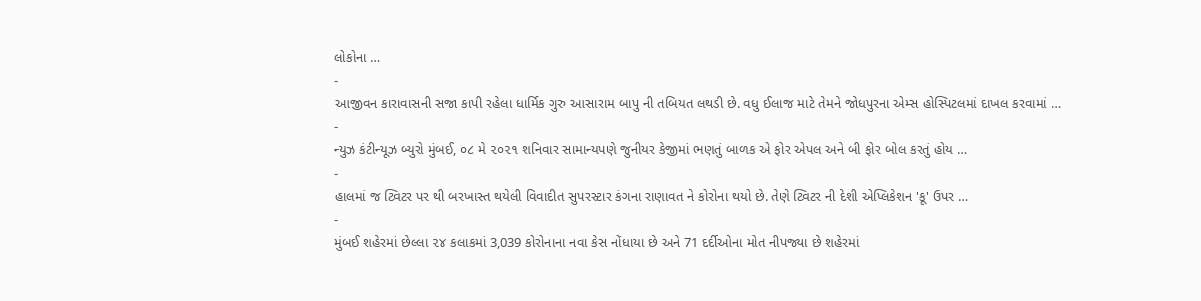લોકોના …
-
આજીવન કારાવાસની સજા કાપી રહેલા ધાર્મિક ગુરુ આસારામ બાપુ ની તબિયત લથડી છે. વધુ ઈલાજ માટે તેમને જોધપુરના એમ્સ હોસ્પિટલમાં દાખલ કરવામાં …
-
ન્યુઝ કંટીન્યૂઝ બ્યુરો મુંબઈ, ૦૮ મે ૨૦૨૧ શનિવાર સામાન્યપણે જુનીયર કેજીમાં ભણતું બાળક એ ફોર એપલ અને બી ફોર બોલ કરતું હોય …
-
હાલમાં જ ટ્વિટર પર થી બરખાસ્ત થયેલી વિવાદીત સુપરસ્ટાર કંગના રાણાવત ને કોરોના થયો છે. તેણે ટ્વિટર ની દેશી એપ્લિકેશન 'કૂ' ઉપર …
-
મુંબઈ શહેરમાં છેલ્લા ૨૪ કલાકમાં 3,039 કોરોનાના નવા કેસ નોંધાયા છે અને 71 દર્દીઓના મોત નીપજ્યા છે શહેરમાં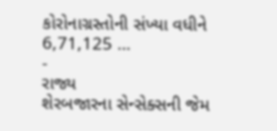કોરોનાગ્રસ્તોની સંખ્યા વધીને 6,71,125 …
-
રાજ્ય
શેરબજારના સેન્સેક્સની જેમ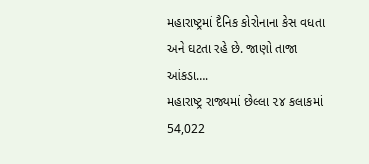મહારાષ્ટ્રમાં દૈનિક કોરોનાના કેસ વધતા અને ઘટતા રહે છે. જાણો તાજા આંકડા….
મહારાષ્ટ્ર રાજ્યમાં છેલ્લા ૨૪ કલાકમાં 54,022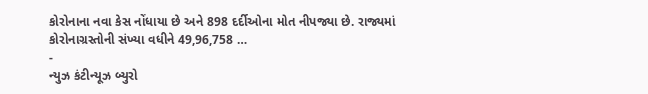કોરોનાના નવા કેસ નોંધાયા છે અને 898 દર્દીઓના મોત નીપજ્યા છે. રાજ્યમાં કોરોનાગ્રસ્તોની સંખ્યા વધીને 49,96,758 …
-
ન્યુઝ કંટીન્યૂઝ બ્યુરો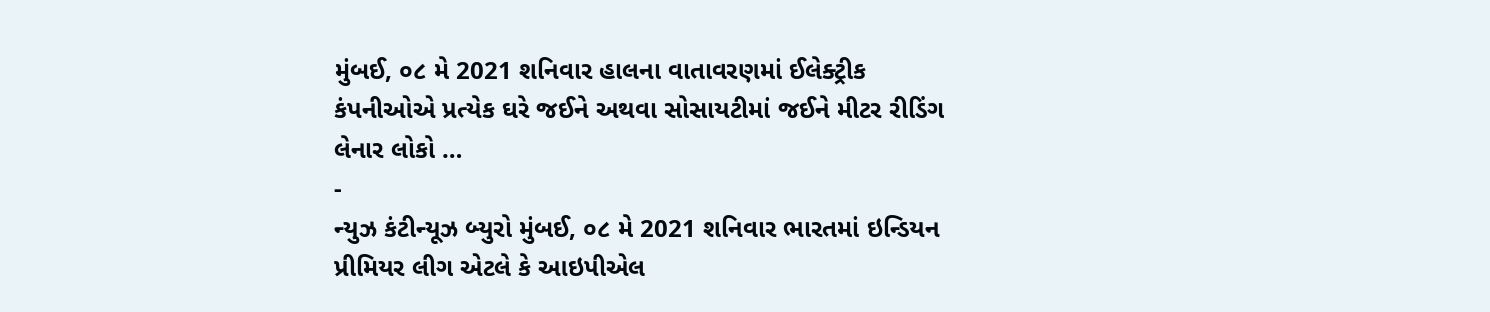મુંબઈ, ૦૮ મે 2021 શનિવાર હાલના વાતાવરણમાં ઈલેક્ટ્રીક કંપનીઓએ પ્રત્યેક ઘરે જઈને અથવા સોસાયટીમાં જઈને મીટર રીડિંગ લેનાર લોકો …
-
ન્યુઝ કંટીન્યૂઝ બ્યુરો મુંબઈ, ૦૮ મે 2021 શનિવાર ભારતમાં ઇન્ડિયન પ્રીમિયર લીગ એટલે કે આઇપીએલ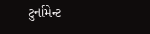ટુર્નામેન્ટ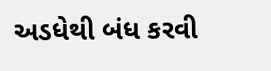અડધેથી બંધ કરવી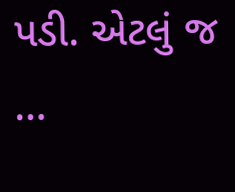પડી. એટલું જ …